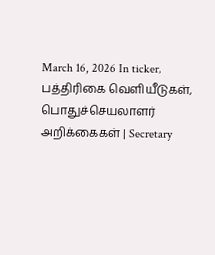March 16, 2026 In ticker‚ பத்திரிகை வெளியீடுகள்‚ பொதுச்செயலாளர் அறிக்கைகள் | Secretary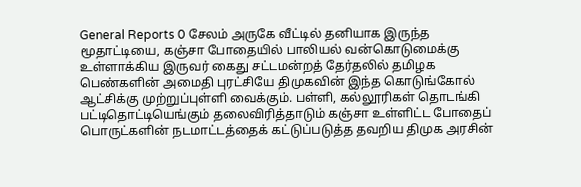General Reports 0 சேலம் அருகே வீட்டில் தனியாக இருந்த மூதாட்டியை, கஞ்சா போதையில் பாலியல் வன்கொடுமைக்கு உள்ளாக்கிய இருவர் கைது சட்டமன்றத் தேர்தலில் தமிழக பெண்களின் அமைதி புரட்சியே திமுகவின் இந்த கொடுங்கோல் ஆட்சிக்கு முற்றுப்புள்ளி வைக்கும். பள்ளி, கல்லூரிகள் தொடங்கி பட்டிதொட்டியெங்கும் தலைவிரித்தாடும் கஞ்சா உள்ளிட்ட போதைப் பொருட்களின் நடமாட்டத்தைக் கட்டுப்படுத்த தவறிய திமுக அரசின்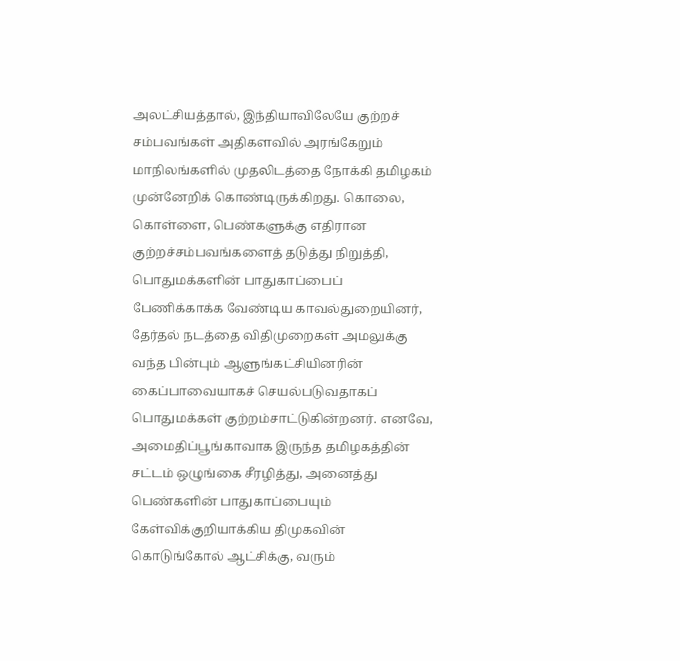அலட்சியத்தால், இந்தியாவிலேயே குற்றச் சம்பவங்கள் அதிகளவில் அரங்கேறும் மாநிலங்களில் முதலிடத்தை நோக்கி தமிழகம் முன்னேறிக் கொண்டிருக்கிறது. கொலை, கொள்ளை, பெண்களுக்கு எதிரான குற்றச்சம்பவங்களைத் தடுத்து நிறுத்தி, பொதுமக்களின் பாதுகாப்பைப் பேணிக்காக்க வேண்டிய காவல்துறையினர், தேர்தல் நடத்தை விதிமுறைகள் அமலுக்கு வந்த பின்பும் ஆளுங்கட்சியினரின் கைப்பாவையாகச் செயல்படுவதாகப் பொதுமக்கள் குற்றம்சாட்டுகின்றனர். எனவே, அமைதிப்பூங்காவாக இருந்த தமிழகத்தின் சட்டம் ஒழுங்கை சீரழித்து, அனைத்து பெண்களின் பாதுகாப்பையும் கேள்விக்குறியாக்கிய திமுகவின் கொடுங்கோல் ஆட்சிக்கு, வரும்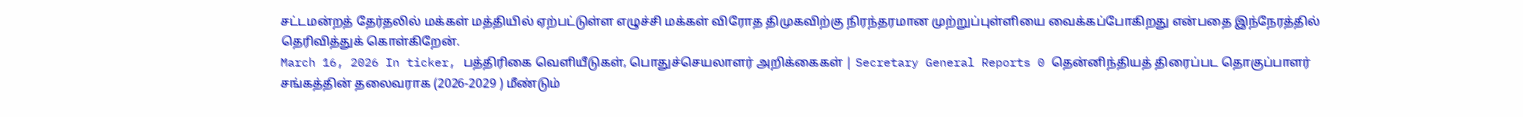சட்டமன்றத் தேர்தலில் மக்கள் மத்தியில் ஏற்பட்டுள்ள எழுச்சி மக்கள் விரோத திமுகவிற்கு நிரந்தரமான முற்றுப்புள்ளியை வைக்கப்போகிறது என்பதை இந்நேரத்தில் தெரிவித்துக் கொள்கிறேன்.
March 16, 2026 In ticker‚ பத்திரிகை வெளியீடுகள்‚ பொதுச்செயலாளர் அறிக்கைகள் | Secretary General Reports 0 தென்னிந்தியத் திரைப்பட தொகுப்பாளர் சங்கத்தின் தலைவராக (2026-2029 ) மீண்டும்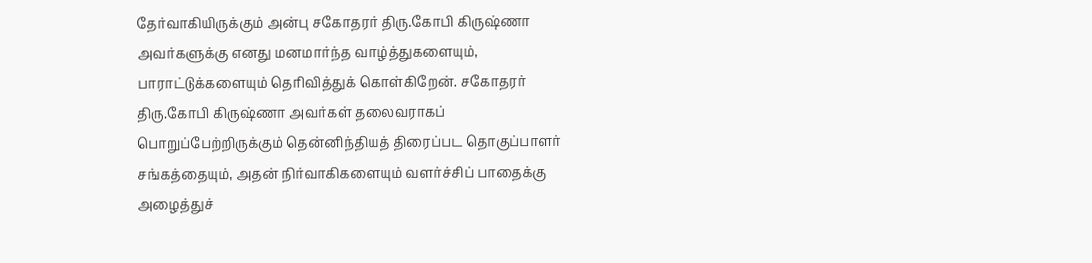தேர்வாகியிருக்கும் அன்பு சகோதரர் திரு.கோபி கிருஷ்ணா அவர்களுக்கு எனது மனமார்ந்த வாழ்த்துகளையும், பாராட்டுக்களையும் தெரிவித்துக் கொள்கிறேன். சகோதரர் திரு.கோபி கிருஷ்ணா அவர்கள் தலைவராகப் பொறுப்பேற்றிருக்கும் தென்னிந்தியத் திரைப்பட தொகுப்பாளர் சங்கத்தையும், அதன் நிர்வாகிகளையும் வளர்ச்சிப் பாதைக்கு அழைத்துச்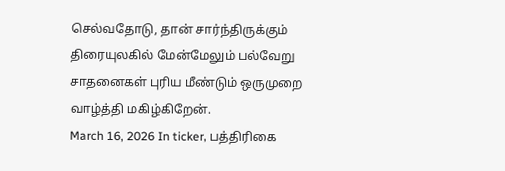செல்வதோடு, தான் சார்ந்திருக்கும் திரையுலகில் மேன்மேலும் பல்வேறு சாதனைகள் புரிய மீண்டும் ஒருமுறை வாழ்த்தி மகிழ்கிறேன்.
March 16, 2026 In ticker‚ பத்திரிகை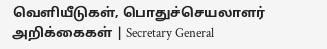வெளியீடுகள்‚ பொதுச்செயலாளர் அறிக்கைகள் | Secretary General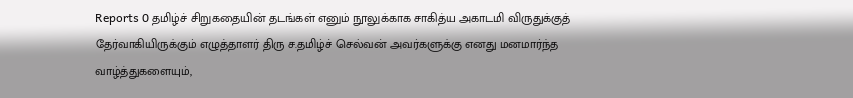Reports 0 தமிழ்ச் சிறுகதையின் தடங்கள் எனும் நூலுக்காக சாகித்ய அகாடமி விருதுக்குத் தேர்வாகியிருக்கும் எழுத்தாளர் திரு ச.தமிழ்ச் செல்வன் அவர்களுக்கு எனது மனமார்ந்த வாழ்த்துகளையும்,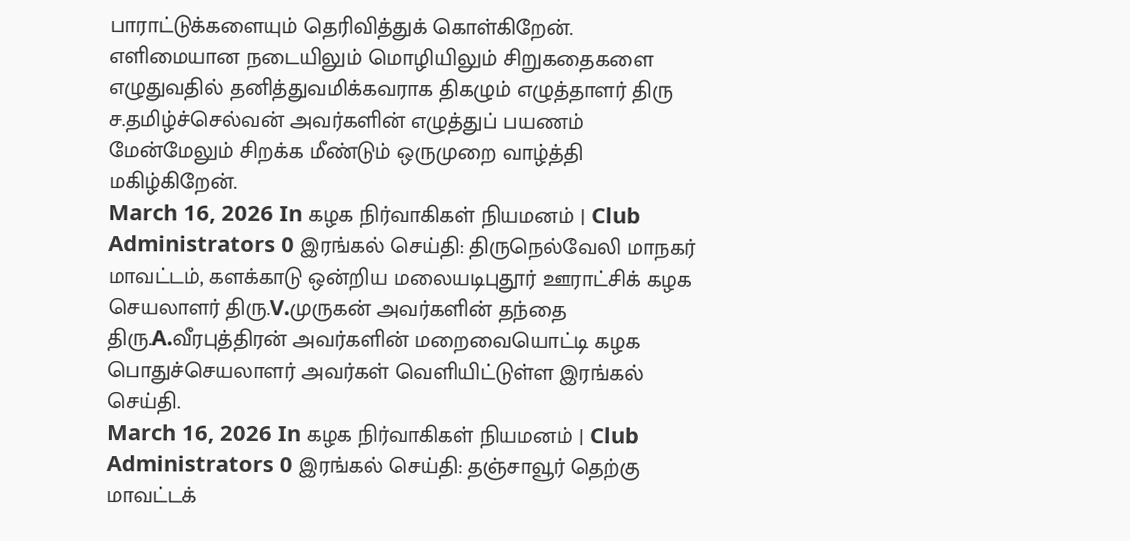பாராட்டுக்களையும் தெரிவித்துக் கொள்கிறேன். எளிமையான நடையிலும் மொழியிலும் சிறுகதைகளை எழுதுவதில் தனித்துவமிக்கவராக திகழும் எழுத்தாளர் திரு ச.தமிழ்ச்செல்வன் அவர்களின் எழுத்துப் பயணம் மேன்மேலும் சிறக்க மீண்டும் ஒருமுறை வாழ்த்தி மகிழ்கிறேன்.
March 16, 2026 In கழக நிர்வாகிகள் நியமனம் | Club Administrators 0 இரங்கல் செய்தி: திருநெல்வேலி மாநகர் மாவட்டம், களக்காடு ஒன்றிய மலையடிபுதூர் ஊராட்சிக் கழக செயலாளர் திரு.V.முருகன் அவர்களின் தந்தை திரு.A.வீரபுத்திரன் அவர்களின் மறைவையொட்டி கழக பொதுச்செயலாளர் அவர்கள் வெளியிட்டுள்ள இரங்கல் செய்தி.
March 16, 2026 In கழக நிர்வாகிகள் நியமனம் | Club Administrators 0 இரங்கல் செய்தி: தஞ்சாவூர் தெற்கு மாவட்டக்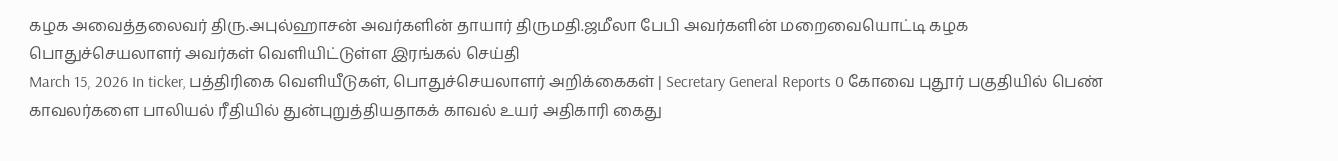கழக அவைத்தலைவர் திரு.அபுல்ஹாசன் அவர்களின் தாயார் திருமதி.ஜமீலா பேபி அவர்களின் மறைவையொட்டி கழக பொதுச்செயலாளர் அவர்கள் வெளியிட்டுள்ள இரங்கல் செய்தி
March 15, 2026 In ticker‚ பத்திரிகை வெளியீடுகள்‚ பொதுச்செயலாளர் அறிக்கைகள் | Secretary General Reports 0 கோவை புதூர் பகுதியில் பெண் காவலர்களை பாலியல் ரீதியில் துன்புறுத்தியதாகக் காவல் உயர் அதிகாரி கைது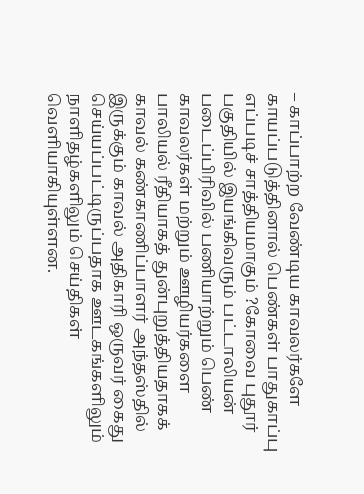– காப்பாற்ற வேண்டிய காவலர்களே காயப்படுத்தினால் பெண்கள் பாதுகாப்பு எப்படிச் சாத்தியமாகும் ?கோவை புதூர் பகுதியில் இயங்கிவரும் பட்டாலியன் படைப்பிரிவில் பணியாற்றும் பெண் காவலர்கள் மற்றும் ஊழியர்களை பாலியல் ரீதியாகத் துன்புறுத்தியதாகக் காவல் கண்காணிப்பாளர் அந்தஸ்தில் இருக்கும் காவல் அதிகாரி ஒருவர் கைது செய்யப்பட்டிருப்பதாக ஊடகங்களிலும் நாளிதழ்களிலும் செய்திகள் வெளியாகியுள்ளன.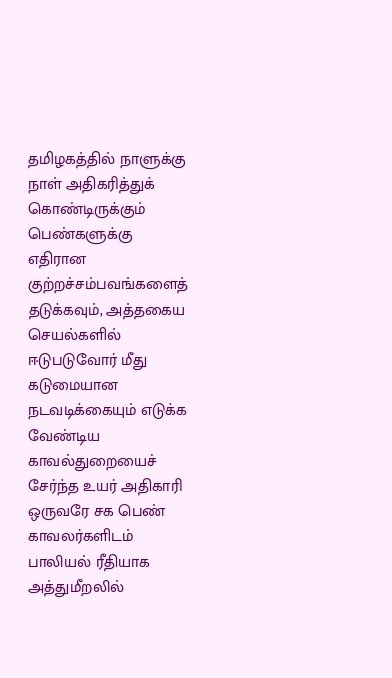தமிழகத்தில் நாளுக்கு நாள் அதிகரித்துக் கொண்டிருக்கும் பெண்களுக்கு எதிரான குற்றச்சம்பவங்களைத் தடுக்கவும், அத்தகைய செயல்களில் ஈடுபடுவோர் மீது கடுமையான நடவடிக்கையும் எடுக்க வேண்டிய காவல்துறையைச் சேர்ந்த உயர் அதிகாரி ஒருவரே சக பெண் காவலர்களிடம் பாலியல் ரீதியாக அத்துமீறலில்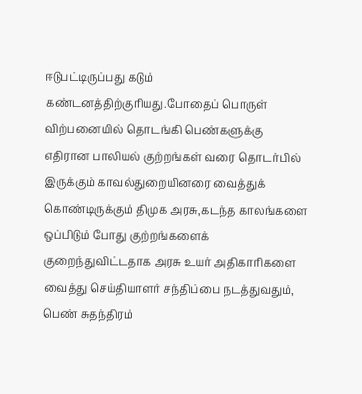ஈடுபட்டிருப்பது கடும் கண்டனத்திற்குரியது.போதைப் பொருள் விற்பனையில் தொடங்கி பெண்களுக்கு எதிரான பாலியல் குற்றங்கள் வரை தொடர்பில் இருக்கும் காவல்துறையினரை வைத்துக் கொண்டிருக்கும் திமுக அரசு,கடந்த காலங்களை ஒப்பிடும் போது குற்றங்களைக் குறைந்துவிட்டதாக அரசு உயர் அதிகாரிகளை வைத்து செய்தியாளர் சந்திப்பை நடத்துவதும், பெண் சுதந்திரம்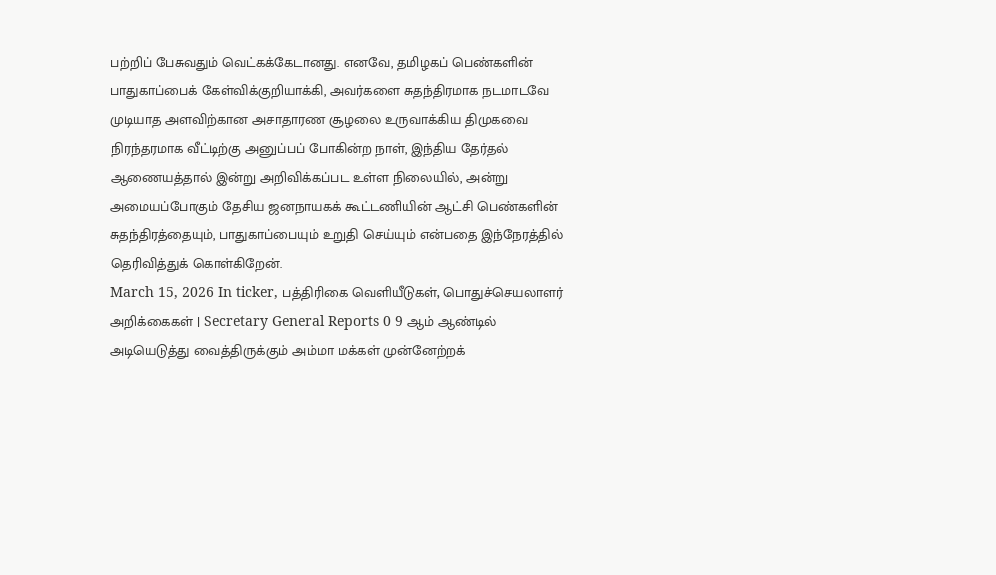பற்றிப் பேசுவதும் வெட்கக்கேடானது. எனவே, தமிழகப் பெண்களின் பாதுகாப்பைக் கேள்விக்குறியாக்கி, அவர்களை சுதந்திரமாக நடமாடவே முடியாத அளவிற்கான அசாதாரண சூழலை உருவாக்கிய திமுகவை நிரந்தரமாக வீட்டிற்கு அனுப்பப் போகின்ற நாள், இந்திய தேர்தல் ஆணையத்தால் இன்று அறிவிக்கப்பட உள்ள நிலையில், அன்று அமையப்போகும் தேசிய ஜனநாயகக் கூட்டணியின் ஆட்சி பெண்களின் சுதந்திரத்தையும், பாதுகாப்பையும் உறுதி செய்யும் என்பதை இந்நேரத்தில் தெரிவித்துக் கொள்கிறேன்.
March 15, 2026 In ticker‚ பத்திரிகை வெளியீடுகள்‚ பொதுச்செயலாளர் அறிக்கைகள் | Secretary General Reports 0 9 ஆம் ஆண்டில் அடியெடுத்து வைத்திருக்கும் அம்மா மக்கள் முன்னேற்றக்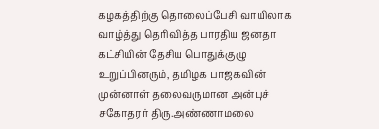கழகத்திற்கு தொலைப்பேசி வாயிலாக வாழ்த்து தெரிவித்த பாரதிய ஜனதா கட்சியின் தேசிய பொதுக்குழு உறுப்பினரும், தமிழக பாஜகவின் முன்னாள் தலைவருமான அன்புச் சகோதரர் திரு.அண்ணாமலை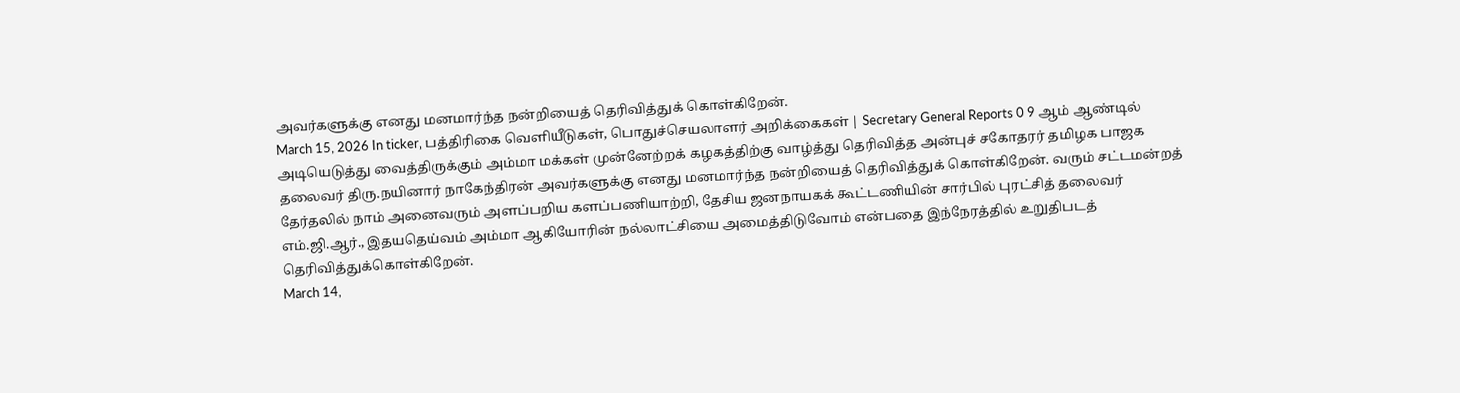அவர்களுக்கு எனது மனமார்ந்த நன்றியைத் தெரிவித்துக் கொள்கிறேன்.
March 15, 2026 In ticker‚ பத்திரிகை வெளியீடுகள்‚ பொதுச்செயலாளர் அறிக்கைகள் | Secretary General Reports 0 9 ஆம் ஆண்டில் அடியெடுத்து வைத்திருக்கும் அம்மா மக்கள் முன்னேற்றக் கழகத்திற்கு வாழ்த்து தெரிவித்த அன்புச் சகோதரர் தமிழக பாஜக தலைவர் திரு.நயினார் நாகேந்திரன் அவர்களுக்கு எனது மனமார்ந்த நன்றியைத் தெரிவித்துக் கொள்கிறேன். வரும் சட்டமன்றத் தேர்தலில் நாம் அனைவரும் அளப்பறிய களப்பணியாற்றி, தேசிய ஜனநாயகக் கூட்டணியின் சார்பில் புரட்சித் தலைவர் எம்.ஜி.ஆர்., இதயதெய்வம் அம்மா ஆகியோரின் நல்லாட்சியை அமைத்திடுவோம் என்பதை இந்நேரத்தில் உறுதிபடத் தெரிவித்துக்கொள்கிறேன்.
March 14,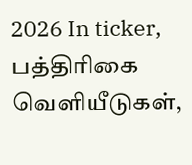2026 In ticker‚ பத்திரிகை வெளியீடுகள்‚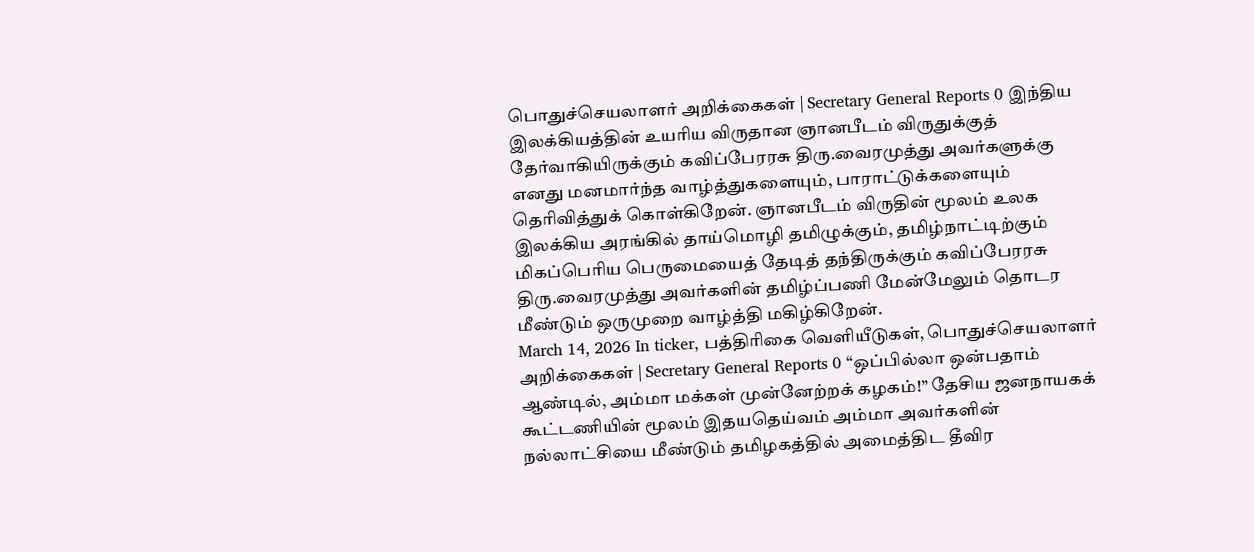பொதுச்செயலாளர் அறிக்கைகள் | Secretary General Reports 0 இந்திய இலக்கியத்தின் உயரிய விருதான ஞானபீடம் விருதுக்குத் தேர்வாகியிருக்கும் கவிப்பேரரசு திரு.வைரமுத்து அவர்களுக்கு எனது மனமார்ந்த வாழ்த்துகளையும், பாராட்டுக்களையும் தெரிவித்துக் கொள்கிறேன். ஞானபீடம் விருதின் மூலம் உலக இலக்கிய அரங்கில் தாய்மொழி தமிழுக்கும், தமிழ்நாட்டிற்கும் மிகப்பெரிய பெருமையைத் தேடித் தந்திருக்கும் கவிப்பேரரசு திரு.வைரமுத்து அவர்களின் தமிழ்ப்பணி மேன்மேலும் தொடர மீண்டும் ஒருமுறை வாழ்த்தி மகிழ்கிறேன்.
March 14, 2026 In ticker‚ பத்திரிகை வெளியீடுகள்‚ பொதுச்செயலாளர் அறிக்கைகள் | Secretary General Reports 0 “ஒப்பில்லா ஒன்பதாம் ஆண்டில், அம்மா மக்கள் முன்னேற்றக் கழகம்!” தேசிய ஜனநாயகக் கூட்டணியின் மூலம் இதயதெய்வம் அம்மா அவர்களின் நல்லாட்சியை மீண்டும் தமிழகத்தில் அமைத்திட தீவிர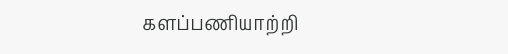களப்பணியாற்றி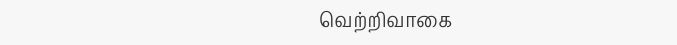வெற்றிவாகை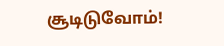சூடிடுவோம்!